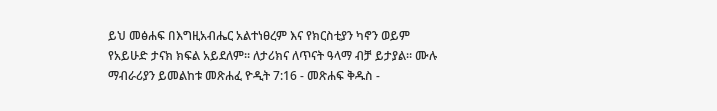ይህ መፅሐፍ በእግዚአብሔር አልተነፀረም እና የክርስቲያን ካኖን ወይም የአይሁድ ታናክ ክፍል አይደለም። ለታሪክና ለጥናት ዓላማ ብቻ ይታያል። ሙሉ ማብራሪያን ይመልከቱ መጽሐፈ ዮዲት 7:16 - መጽሐፍ ቅዱስ -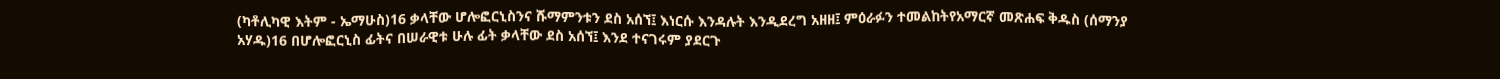(ካቶሊካዊ እትም - ኤማሁስ)16 ቃላቸው ሆሎፎርኒስንና ሹማምንቱን ደስ አሰኘ፤ እነርሱ እንዳሉት እንዲደረግ አዘዘ፤ ምዕራፉን ተመልከትየአማርኛ መጽሐፍ ቅዱስ (ሰማንያ አሃዱ)16 በሆሎፎርኒስ ፊትና በሠራዊቱ ሁሉ ፊት ቃላቸው ደስ አሰኘ፤ እንደ ተናገሩም ያደርጉ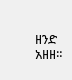ዘንድ አዘዘ።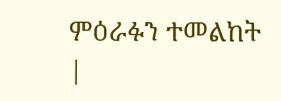ምዕራፉን ተመልከት |